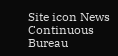Site icon News Continuous Bureau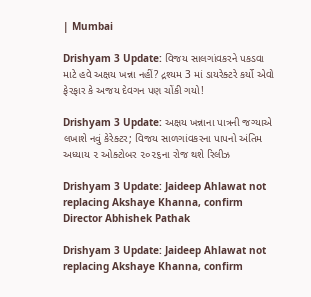| Mumbai

Drishyam 3 Update: વિજય સાલગાંવકરને પકડવા માટે હવે અક્ષય ખન્ના નહીં? દ્રશ્યમ 3 માં ડાયરેક્ટરે કર્યો એવો ફેરફાર કે અજય દેવગન પણ ચોંકી ગયો!

Drishyam 3 Update: અક્ષય ખન્નાના પાત્રની જગ્યાએ લખાશે નવું કેરેક્ટર; વિજય સાળગાંવકરના પાપનો અંતિમ અધ્યાય ૨ ઓક્ટોબર ૨૦૨૬ના રોજ થશે રિલીઝ

Drishyam 3 Update: Jaideep Ahlawat not replacing Akshaye Khanna, confirm Director Abhishek Pathak

Drishyam 3 Update: Jaideep Ahlawat not replacing Akshaye Khanna, confirm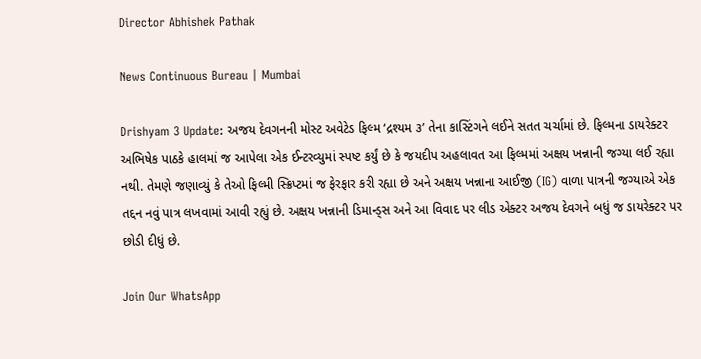Director Abhishek Pathak

News Continuous Bureau | Mumbai

Drishyam 3 Update: અજય દેવગનની મોસ્ટ અવેટેડ ફિલ્મ ‘દ્રશ્યમ ૩’ તેના કાસ્ટિંગને લઈને સતત ચર્ચામાં છે. ફિલ્મના ડાયરેક્ટર અભિષેક પાઠકે હાલમાં જ આપેલા એક ઈન્ટરવ્યુમાં સ્પષ્ટ કર્યું છે કે જયદીપ અહલાવત આ ફિલ્મમાં અક્ષય ખન્નાની જગ્યા લઈ રહ્યા નથી. તેમણે જણાવ્યું કે તેઓ ફિલ્મી સ્ક્રિપ્ટમાં જ ફેરફાર કરી રહ્યા છે અને અક્ષય ખન્નાના આઈજી (IG) વાળા પાત્રની જગ્યાએ એક તદ્દન નવું પાત્ર લખવામાં આવી રહ્યું છે. અક્ષય ખન્નાની ડિમાન્ડ્સ અને આ વિવાદ પર લીડ એક્ટર અજય દેવગને બધું જ ડાયરેક્ટર પર છોડી દીધું છે.

Join Our WhatsApp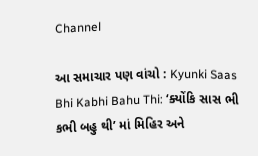Channel

આ સમાચાર પણ વાંચો : Kyunki Saas Bhi Kabhi Bahu Thi: ‘ક્યોંકિ સાસ ભી કભી બહુ થી’ માં મિહિર અને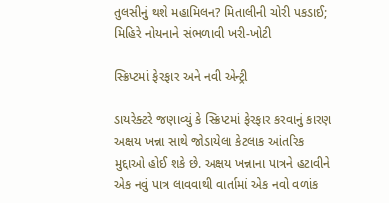તુલસીનું થશે મહામિલન? મિતાલીની ચોરી પકડાઈ; મિહિરે નોયનાને સંભળાવી ખરી-ખોટી

સ્ક્રિપ્ટમાં ફેરફાર અને નવી એન્ટ્રી

ડાયરેક્ટરે જણાવ્યું કે સ્ક્રિપ્ટમાં ફેરફાર કરવાનું કારણ અક્ષય ખન્ના સાથે જોડાયેલા કેટલાક આંતરિક મુદ્દાઓ હોઈ શકે છે. અક્ષય ખન્નાના પાત્રને હટાવીને એક નવું પાત્ર લાવવાથી વાર્તામાં એક નવો વળાંક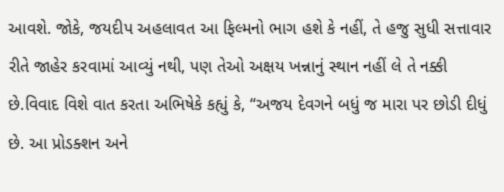આવશે. જોકે, જયદીપ અહલાવત આ ફિલ્મનો ભાગ હશે કે નહીં, તે હજુ સુધી સત્તાવાર રીતે જાહેર કરવામાં આવ્યું નથી, પણ તેઓ અક્ષય ખન્નાનું સ્થાન નહીં લે તે નક્કી છે.વિવાદ વિશે વાત કરતા અભિષેકે કહ્યું કે, “અજય દેવગને બધું જ મારા પર છોડી દીધું છે. આ પ્રોડક્શન અને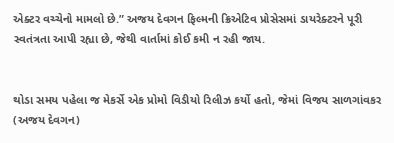એક્ટર વચ્ચેનો મામલો છે.” અજય દેવગન ફિલ્મની ક્રિએટિવ પ્રોસેસમાં ડાયરેક્ટરને પૂરી સ્વતંત્રતા આપી રહ્યા છે, જેથી વાર્તામાં કોઈ કમી ન રહી જાય.


થોડા સમય પહેલા જ મેકર્સે એક પ્રોમો વિડીયો રિલીઝ કર્યો હતો, જેમાં વિજય સાળગાંવકર (અજય દેવગન)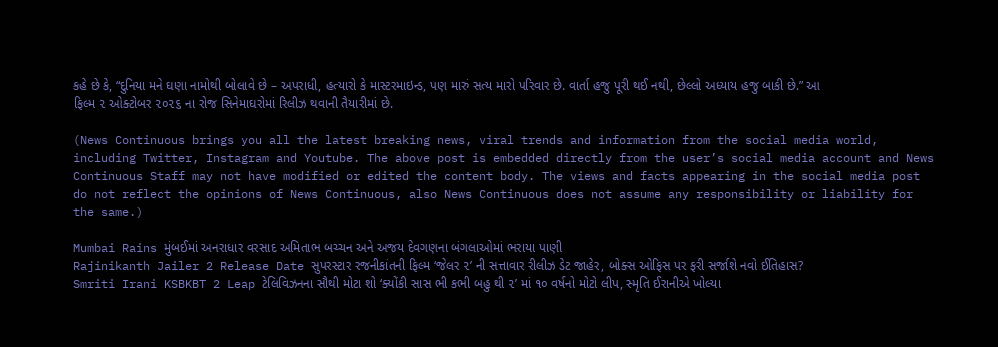કહે છે કે, “દુનિયા મને ઘણા નામોથી બોલાવે છે – અપરાધી, હત્યારો કે માસ્ટરમાઇન્ડ, પણ મારું સત્ય મારો પરિવાર છે. વાર્તા હજુ પૂરી થઈ નથી, છેલ્લો અધ્યાય હજુ બાકી છે.” આ ફિલ્મ ૨ ઓક્ટોબર ૨૦૨૬ ના રોજ સિનેમાઘરોમાં રિલીઝ થવાની તૈયારીમાં છે.

(News Continuous brings you all the latest breaking news, viral trends and information from the social media world, including Twitter, Instagram and Youtube. The above post is embedded directly from the user’s social media account and News Continuous Staff may not have modified or edited the content body. The views and facts appearing in the social media post do not reflect the opinions of News Continuous, also News Continuous does not assume any responsibility or liability for the same.)

Mumbai Rains મુંબઈમાં અનરાધાર વરસાદ અમિતાભ બચ્ચન અને અજય દેવગણના બંગલાઓમાં ભરાયા પાણી
Rajinikanth Jailer 2 Release Date સુપરસ્ટાર રજનીકાંતની ફિલ્મ ‘જેલર ૨’ ની સત્તાવાર રીલીઝ ડેટ જાહેર, બોક્સ ઓફિસ પર ફરી સર્જાશે નવો ઈતિહાસ?
Smriti Irani KSBKBT 2 Leap ટેલિવિઝનના સૌથી મોટા શો ‘ક્યોંકી સાસ ભી કભી બહુ થી ૨’ માં ૧૦ વર્ષનો મોટો લીપ, સ્મૃતિ ઈરાનીએ ખોલ્યા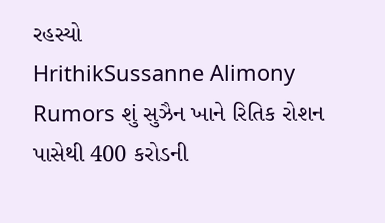રહસ્યો
HrithikSussanne Alimony Rumors શું સુઝૈન ખાને રિતિક રોશન પાસેથી 400 કરોડની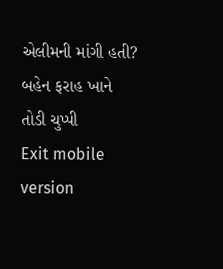એલીમની માંગી હતી? બહેન ફરાહ ખાને તોડી ચુપ્પી
Exit mobile version